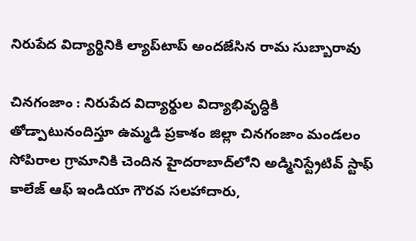నిరుపేద విద్యార్థినికి ల్యాప్‌టాప్ అందజేసిన రామ సుబ్బారావు

చినగంజాం : నిరుపేద విద్యార్థుల విద్యాభివృద్ధికి తోడ్పాటునందిస్తూ ఉమ్మడి ప్రకాశం జిల్లా చినగంజాం మండలం సోపిరాల గ్రామానికి చెందిన హైదరాబాద్‌లోని అడ్మినిస్ట్రేటివ్ స్టాఫ్ కాలేజ్ ఆఫ్ ఇండియా గౌరవ సలహాదారు,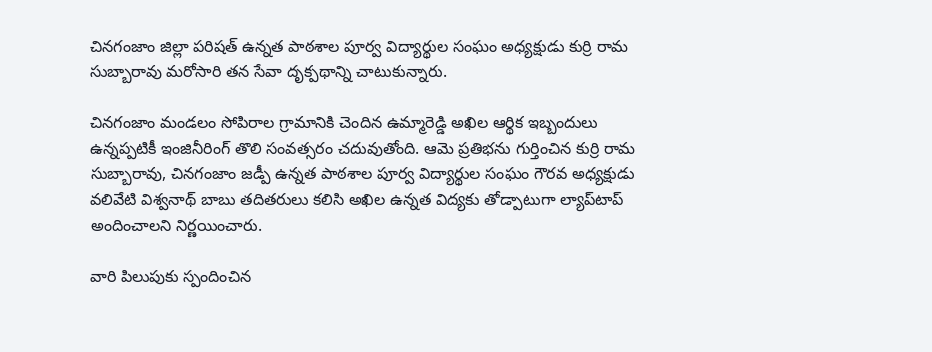చినగంజాం జిల్లా పరిషత్ ఉన్నత పాఠశాల పూర్వ విద్యార్థుల సంఘం అధ్యక్షుడు కుర్రి రామ సుబ్బారావు మరోసారి తన సేవా దృక్పథాన్ని చాటుకున్నారు.

చినగంజాం మండలం సోపిరాల గ్రామానికి చెందిన ఉమ్మారెడ్డి అఖిల ఆర్థిక ఇబ్బందులు ఉన్నప్పటికీ ఇంజినీరింగ్ తొలి సంవత్సరం చదువుతోంది. ఆమె ప్రతిభను గుర్తించిన కుర్రి రామ సుబ్బారావు, చినగంజాం జడ్పీ ఉన్నత పాఠశాల పూర్వ విద్యార్థుల సంఘం గౌరవ అధ్యక్షుడు వలివేటి విశ్వనాథ్ బాబు తదితరులు కలిసి అఖిల ఉన్నత విద్యకు తోడ్పాటుగా ల్యాప్‌టాప్ అందించాలని నిర్ణయించారు.

వారి పిలుపుకు స్పందించిన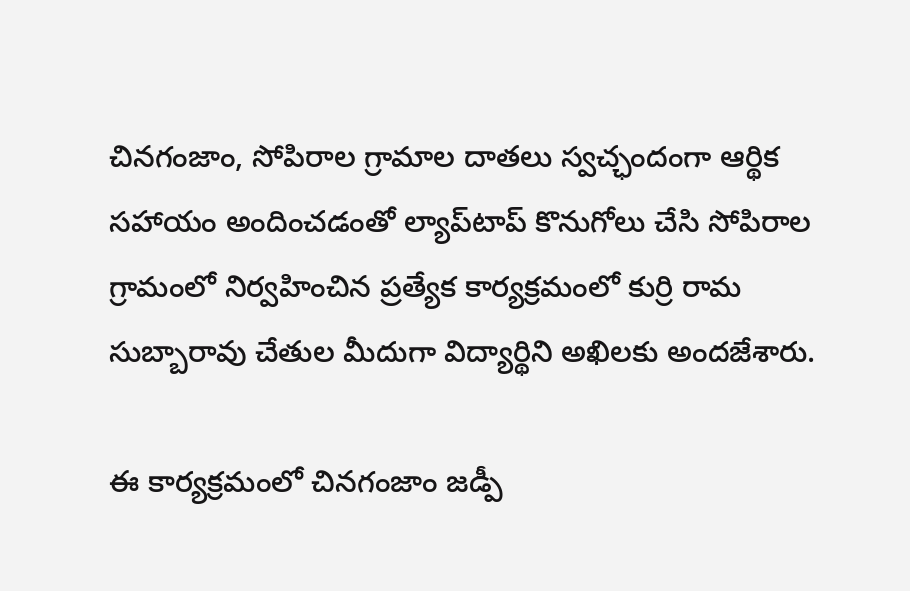చినగంజాం, సోపిరాల గ్రామాల దాతలు స్వచ్ఛందంగా ఆర్థిక సహాయం అందించడంతో ల్యాప్‌టాప్ కొనుగోలు చేసి సోపిరాల గ్రామంలో నిర్వహించిన ప్రత్యేక కార్యక్రమంలో కుర్రి రామ సుబ్బారావు చేతుల మీదుగా విద్యార్థిని అఖిలకు అందజేశారు.

ఈ కార్యక్రమంలో చినగంజాం జడ్పీ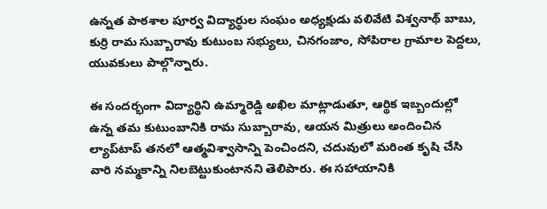ఉన్నత పాఠశాల పూర్వ విద్యార్థుల సంఘం అధ్యక్షుడు వలివేటి విశ్వనాథ్ బాబు, కుర్రి రామ సుబ్బారావు కుటుంబ సభ్యులు, చినగంజాం, సోపిరాల గ్రామాల పెద్దలు, యువకులు పాల్గొన్నారు.

ఈ సందర్భంగా విద్యార్థిని ఉమ్మారెడ్డి అఖిల మాట్లాడుతూ, ఆర్థిక ఇబ్బందుల్లో ఉన్న తమ కుటుంబానికి రామ సుబ్బారావు, ఆయన మిత్రులు అందించిన ల్యాప్‌టాప్ తనలో ఆత్మవిశ్వాసాన్ని పెంచిందని, చదువులో మరింత కృషి చేసి వారి నమ్మకాన్ని నిలబెట్టుకుంటానని తెలిపారు. ఈ సహాయానికి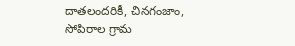దాతలందరికీ, చినగంజాం, సోపిరాల గ్రామ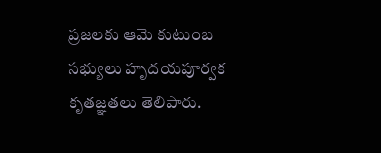ప్రజలకు ఆమె కుటుంబ సభ్యులు హృదయపూర్వక కృతజ్ఞతలు తెలిపారు.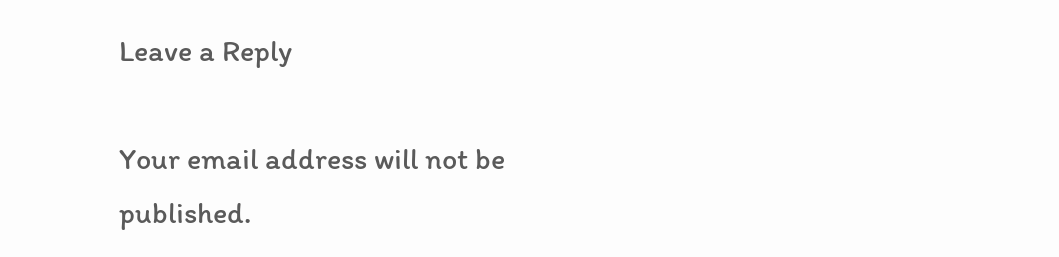Leave a Reply

Your email address will not be published.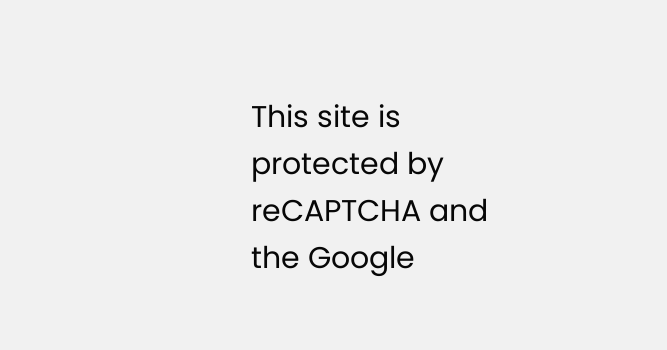This site is protected by reCAPTCHA and the Google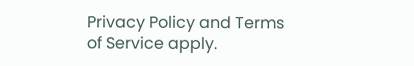Privacy Policy and Terms of Service apply.